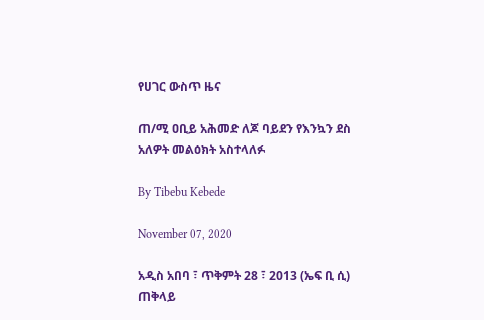የሀገር ውስጥ ዜና

ጠ/ሚ ዐቢይ አሕመድ ለጆ ባይደን የእንኳን ደስ አለዎት መልዕክት አስተላለፉ

By Tibebu Kebede

November 07, 2020

አዲስ አበባ ፣ ጥቅምት 28 ፣ 2013 (ኤፍ ቢ ሲ) ጠቅላይ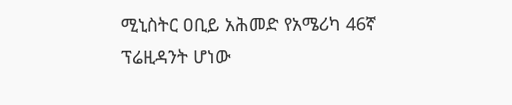ሚኒስትር ዐቢይ አሕመድ የአሜሪካ 46ኛ ፕሬዚዳንት ሆነው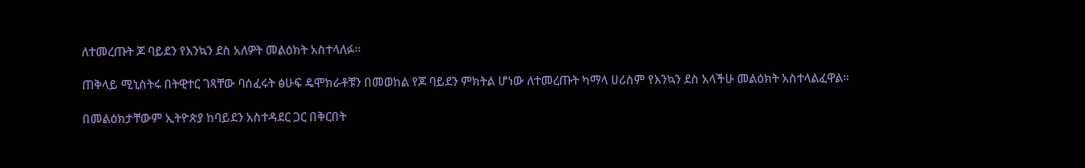ለተመረጡት ጆ ባይደን የእንኳን ደስ አለዎት መልዕክት አስተላለፉ።

ጠቅላይ ሚኒስትሩ በትዊተር ገጻቸው ባሰፈሩት ፅሁፍ ዴሞክራቶቹን በመወከል የጆ ባይደን ምክትል ሆነው ለተመረጡት ካማላ ሀሪስም የእንኳን ደስ አላችሁ መልዕክት አስተላልፈዋል።

በመልዕክታቸውም ኢትዮጵያ ከባይደን አስተዳደር ጋር በቅርበት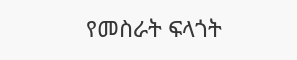የመስራት ፍላጎት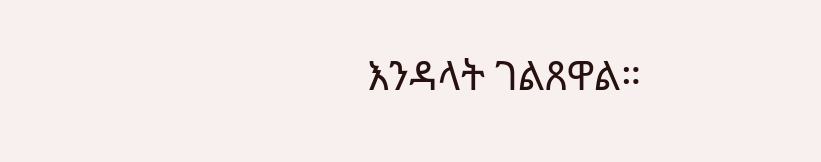እንዳላት ገልጸዋል።